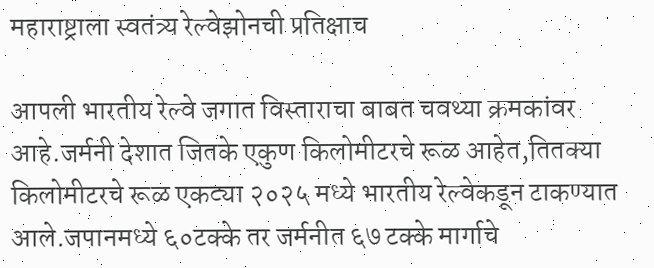महाराष्ट्राला स्वतंत्र्य रेल्वेझोनची प्रतिक्षाच

आपली भारतीय रेल्वे जगात विस्ताराचा बाबत चवथ्या क्रमकांवर आहे.जर्मनी देशात जितके एकुण किलोमीटरचे रूळ आहेत,तितक्या किलोमीटरचे रूळ एकट्या २०२५ मध्ये भारतीय रेल्वेकडून टाकण्यात आले.जपानमध्ये ६०टक्के तर जर्मनीत ६७ टक्के मार्गाचे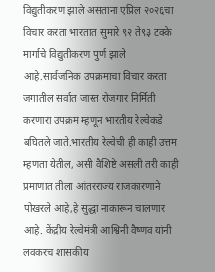विद्युतीकरण झाले असताना एप्रिल २०२६चा विचार करता भारतात सुमारे ९२ ते९३ टक्के मार्गाचे विद्युतीकरण पुर्ण झाले आहे‌.सार्वजनिक उपक्रमाचा विचार करता जगातील सर्वात जास्त रोजगार निर्मिती करणारा उपक्रम म्हणून भारतीय रेल्वेकडे बघितले जाते.भारतीय रेल्वेची ही काही उत्तम म्हणता येतील, असी वैशिष्टे असली तरी काही प्रमाणात तीला आंतरराज्य राजकारणाने पोखरले आहे,हे सुद्धा नाकारून चालणार आहे. केंद्रीय रेल्वेमंत्री आश्विनी वैष्णव यांनी लवकरच शासकीय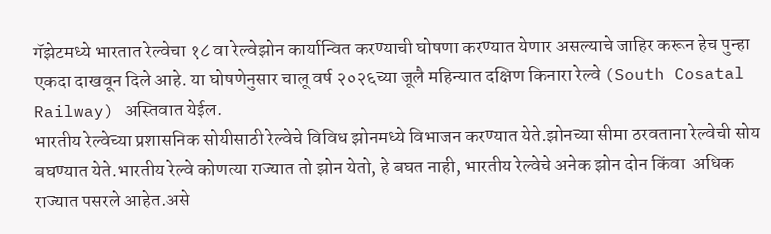गॅझेटमध्ये भारतात रेल्वेचा १८ वा रेल्वेझोन कार्यान्वित करण्याची घोषणा करण्यात येणार असल्याचे जाहिर करून हेच पुन्हा एकदा दाखवून दिले आहे. या घोषणेनुसार चालू वर्ष २०२६च्या जूलै महिन्यात दक्षिण किनारा रेल्वे (South Cosatal Railway) अस्तिवात येईल.
भारतीय रेल्वेच्या प्रशासनिक सोयीसाठी रेल्वेचे विविध झोनमध्ये विभाजन करण्यात येते.झोनच्या सीमा ठरवताना रेल्वेची सोय बघण्यात येते‌.भारतीय रेल्वे कोणत्या राज्यात तो झोन येतो, हे बघत नाही, भारतीय रेल्वेचे अनेक झोन दोन किंवा  अधिक राज्यात पसरले आहेत.असे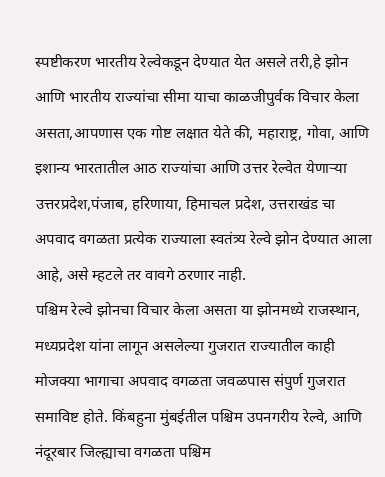स्पष्टीकरण भारतीय रेल्वेकडून देण्यात येत असले तरी,हे झोन आणि भारतीय राज्यांचा सीमा याचा काळजीपुर्वक विचार केला असता,आपणास एक गोष्ट लक्षात येते की, महाराष्ट्र, गोवा, आणि इशान्य भारतातील आठ राज्यांचा आणि उत्तर रेल्वेत येणाऱ्या उत्तरप्रदेश,पंजाब, हरिणाया, हिमाचल प्रदेश, उत्तराखंड चा अपवाद वगळता प्रत्येक राज्याला स्वतंत्र्य रेल्वे झोन देण्यात आला आहे, असे म्हटले तर वावगे ठरणार नाही.
पश्चिम रेल्वे झोनचा विचार केला असता या झोनमध्ये राजस्थान, मध्यप्रदेश यांना लागून असलेल्या गुजरात राज्यातील काही मोजक्या भागाचा अपवाद वगळता जवळपास संपुर्ण गुजरात समाविष्ट होते. किंबहुना मुंबईतील पश्चिम उपनगरीय रेल्वे, आणि नंदूरबार जिल्ह्याचा वगळता पश्चिम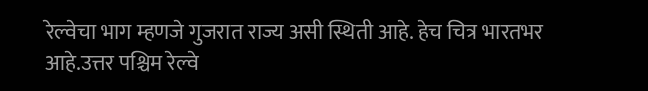रेल्वेचा भाग म्हणजे गुजरात राज्य असी स्थिती आहे. हेच चित्र भारतभर आहे.उत्तर पश्चिम रेल्वे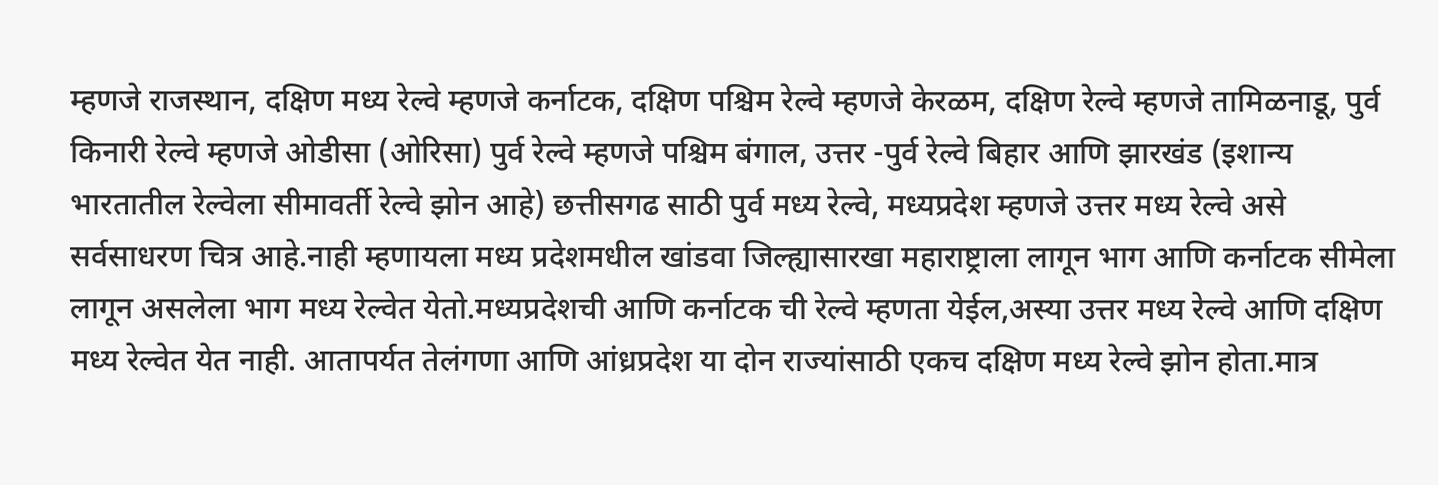म्हणजे राजस्थान, दक्षिण मध्य रेल्वे म्हणजे कर्नाटक, दक्षिण पश्चिम रेल्वे म्हणजे केरळम, दक्षिण रेल्वे म्हणजे तामिळनाडू, पुर्व किनारी रेल्वे म्हणजे ओडीसा (ओरिसा) पुर्व रेल्वे म्हणजे पश्चिम बंगाल, उत्तर -पुर्व रेल्वे बिहार आणि झारखंड (इशान्य भारतातील रेल्वेला सीमावर्ती रेल्वे झोन आहे) छत्तीसगढ साठी पुर्व मध्य रेल्वे, मध्यप्रदेश म्हणजे उत्तर मध्य रेल्वे असे सर्वसाधरण चित्र आहे.नाही म्हणायला मध्य प्रदेशमधील खांडवा जिल्ह्यासारखा महाराष्ट्राला लागून भाग आणि कर्नाटक सीमेला लागून असलेला भाग मध्य रेल्वेत येतो.मध्यप्रदेशची आणि कर्नाटक ची रेल्वे म्हणता येईल,अस्या उत्तर मध्य रेल्वे आणि दक्षिण मध्य रेल्वेत येत नाही. आतापर्यत तेलंगणा आणि आंध्रप्रदेश या दोन राज्यांसाठी एकच दक्षिण मध्य रेल्वे झोन होता.मात्र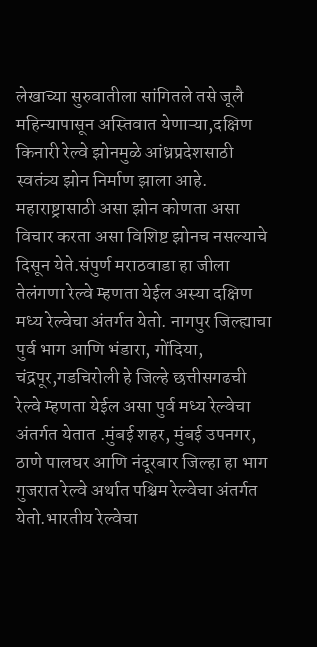लेखाच्या सुरुवातीला सांगितले तसे जूलै महिन्यापासून अस्तिवात येणाऱ्या,दक्षिण किनारी रेल्वे झोनमुळे आंध्रप्रदेशसाठी स्वतंत्र्य झोन निर्माण झाला आहे. महाराष्ट्रासाठी असा झोन कोणता असा विचार करता असा विशिष्ट झोनच नसल्याचे दिसून येते.संपुर्ण मराठवाडा हा जीला तेलंगणा रेल्वे म्हणता येईल अस्या दक्षिण मध्य रेल्वेचा अंतर्गत येतो. नागपुर जिल्ह्याचा पुर्व भाग आणि भंडारा, गोंदिया, चंद्रपूर,गडचिरोली हे जिल्हे छत्तीसगढची रेल्वे म्हणता येईल असा पुर्व मध्य रेल्वेचा अंतर्गत येतात .मुंबई शहर, मुंबई उपनगर, ठाणे पालघर आणि नंदूरबार जिल्हा हा भाग गुजरात रेल्वे अर्थात पश्चिम रेल्वेचा अंतर्गत येतो.भारतीय रेल्वेचा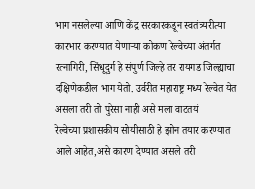भाग नसलेल्या आणि केंद्र सरकारकडून स्वतंत्र्यरीत्या कारभार करण्यात येणाऱ्या कोकण रेल्वेच्या अंतर्गत रत्नागिरी, सिंधूदुर्ग हे संपुर्ण जिल्हे तर रायगड जिल्ह्याचा दक्षिणेकडील भाग येतो. उर्वरीत महाराष्ट्र मध्य रेल्वेत येत असला तरी तो पुरेसा नाही असे मला वाटतयं
रेल्वेच्या प्रशासकीय सोयीसाठी हे झोन तयार करण्यात आले आहेत,असे कारण देण्यात असले तरी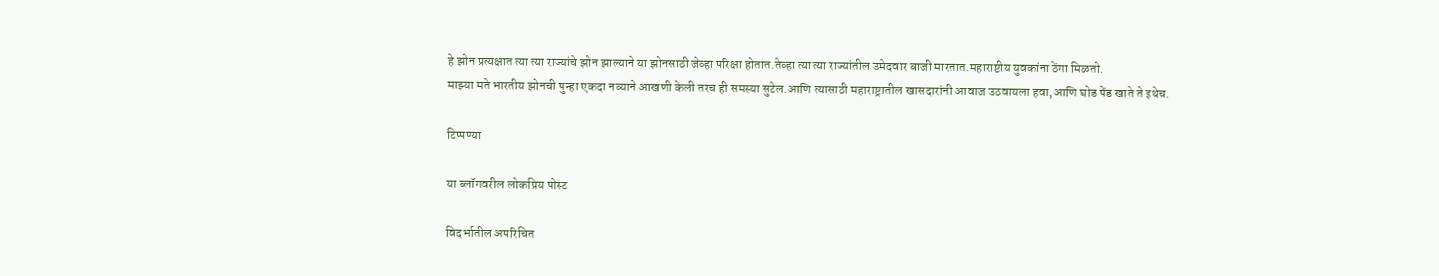हे झोन प्रत्यक्षात त्या त्या राज्यांचे झोन झाल्याने या झोनसाठी जेव्हा परिक्षा होतात.तेव्हा त्या त्या राज्यांतील उमेदवार बाजी मारतात.महाराष्टीय युवकांना ठेंगा मिळतो.
माझ्या मते भारतीय झोनची पुन्हा एकदा नव्याने आखणी केली तरच ही समस्या सुटेल.आणि त्यासाठी महाराष्ट्रातील खासदारांनी आवाज उठवायला हवा,आणि घोड पेंड खाते ते इथेच.

टिप्पण्या

या ब्लॉगवरील लोकप्रिय पोस्ट

विदर्भातील अपरिचित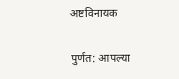अष्टविनायक

पुर्णत: आपल्या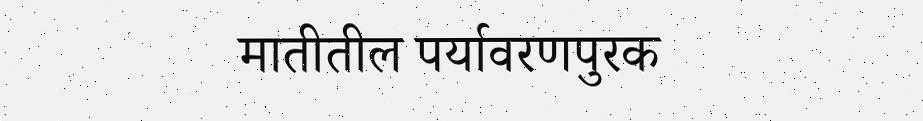मातीतील पर्यावरणपुरक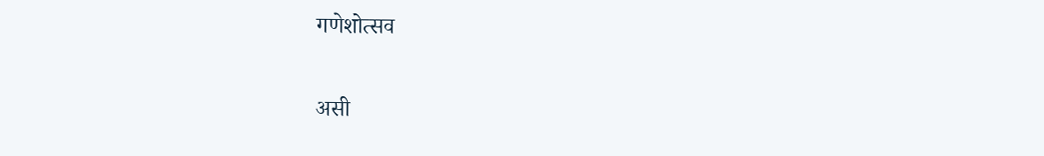गणेशोत्सव

असी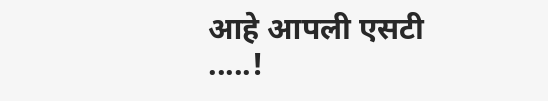आहे आपली एसटी .....!